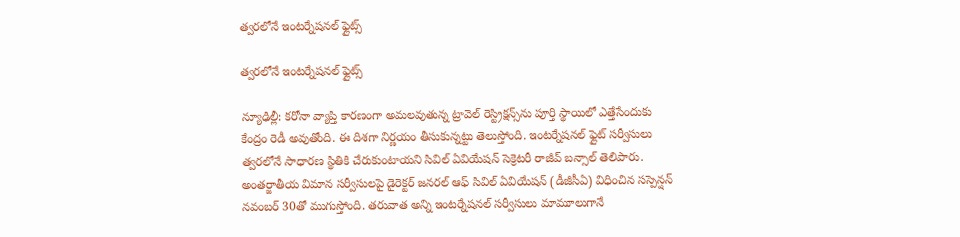త్వరలోనే ఇంటర్నేషనల్ ఫ్లైట్స్

త్వరలోనే ఇంటర్నేషనల్ ఫ్లైట్స్

న్యూఢిల్లీ: కరోనా వ్యాప్తి కారణంగా అమలవుతున్న ట్రావెల్ రెస్ట్రిక్షన్స్‌‌‌‌ను పూర్తి స్థాయిలో ఎత్తేసేందుకు కేంద్రం రెడీ అవుతోంది. ఈ దిశగా నిర్ణయం తీసుకున్నట్టు తెలుస్తోంది. ఇంటర్నేషనల్ ఫ్లైట్ సర్వీసులు త్వరలోనే సాధారణ స్థితికి చేరుకుంటాయని సివిల్ ఏవియేషన్ సెక్రెటరీ రాజీవ్ బన్సాల్‌‌‌‌ తెలిపారు. అంతర్జాతీయ విమాన సర్వీసులపై డైరెక్టర్ జనరల్ ఆఫ్‌‌‌‌ సివిల్ ఏవియేషన్ (డీజీసీఏ) విధించిన సస్పెన్షన్‌‌‌‌ నవంబర్‌‌‌‌‌‌‌‌ 30తో ముగుస్తోంది. తరువాత అన్ని ఇంటర్నేషనల్ సర్వీసులు మామూలుగానే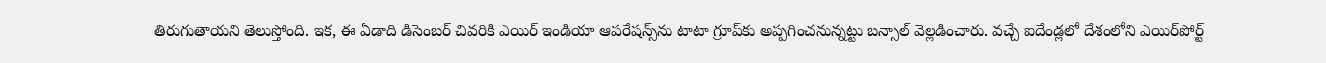తిరుగుతాయని తెలుస్తోంది. ఇక, ఈ ఏడాది డిసెంబర్‌‌‌‌‌‌‌‌ చివరికి ఎయిర్ ఇండియా ఆపరేషన్స్‌‌‌‌ను టాటా గ్రూప్‌‌‌‌కు అప్పగించనున్నట్టు బన్సాల్ వెల్లడించారు. వచ్చే ఐదేండ్లలో దేశంలోని ఎయిర్‌‌‌‌‌‌‌‌పోర్ట్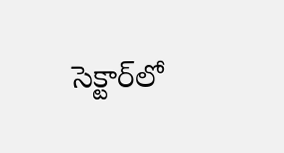సెక్టార్‌‌‌‌‌‌‌‌లో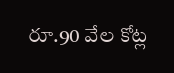రూ.90 వేల కోట్ల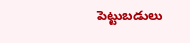పెట్టుబడులు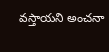వస్తాయని అంచనా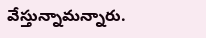వేస్తున్నామన్నారు.